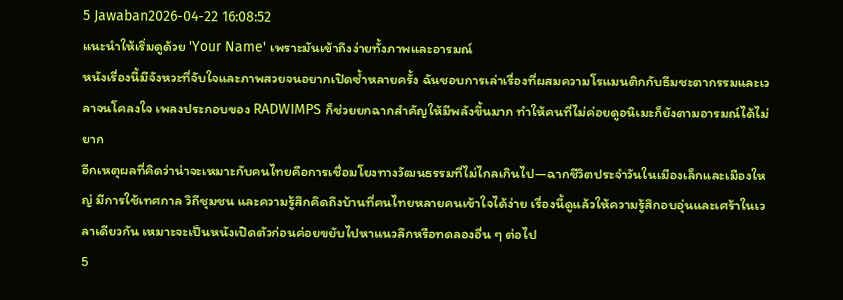5 Jawaban2026-04-22 16:08:52
แนะนำให้เริ่มดูด้วย 'Your Name' เพราะมันเข้าถึงง่ายทั้งภาพและอารมณ์
หนังเรื่องนี้มีจังหวะที่จับใจและภาพสวยจนอยากเปิดซ้ำหลายครั้ง ฉันชอบการเล่าเรื่องที่ผสมความโรแมนติกกับธีมชะตากรรมและเวลาจนโคลงใจ เพลงประกอบของ RADWIMPS ก็ช่วยยกฉากสำคัญให้มีพลังขึ้นมาก ทำให้คนที่ไม่ค่อยดูอนิเมะก็ยังตามอารมณ์ได้ไม่ยาก
อีกเหตุผลที่คิดว่าน่าจะเหมาะกับคนไทยคือการเชื่อมโยงทางวัฒนธรรมที่ไม่ไกลเกินไป—ฉากชีวิตประจำวันในเมืองเล็กและเมืองใหญ่ มีการใช้เทศกาล วิถีชุมชน และความรู้สึกคิดถึงบ้านที่คนไทยหลายคนเข้าใจได้ง่าย เรื่องนี้ดูแล้วให้ความรู้สึกอบอุ่นและเศร้าในเวลาเดียวกัน เหมาะจะเป็นหนังเปิดตัวก่อนค่อยขยับไปหาแนวลึกหรือทดลองอื่น ๆ ต่อไป
5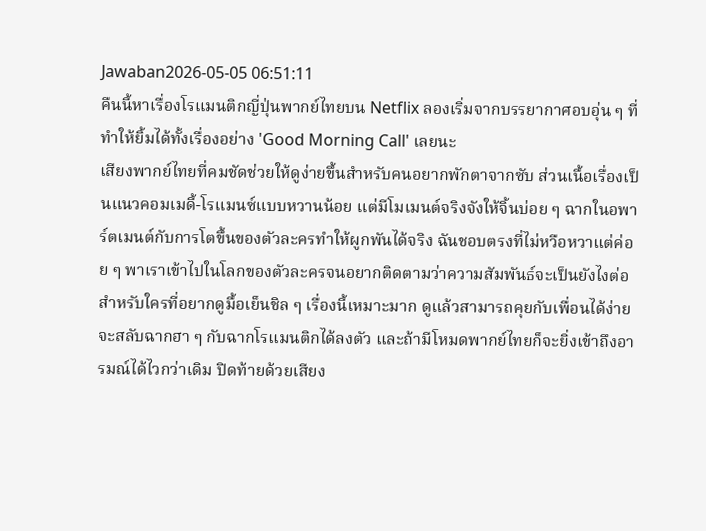Jawaban2026-05-05 06:51:11
คืนนี้หาเรื่องโรแมนติกญี่ปุ่นพากย์ไทยบน Netflix ลองเริ่มจากบรรยากาศอบอุ่น ๆ ที่ทำให้ยิ้มได้ทั้งเรื่องอย่าง 'Good Morning Call' เลยนะ
เสียงพากย์ไทยที่คมชัดช่วยให้ดูง่ายขึ้นสำหรับคนอยากพักตาจากซับ ส่วนเนื้อเรื่องเป็นแนวคอมเมดี้-โรแมนซ์แบบหวานน้อย แต่มีโมเมนต์จริงจังให้จิ้นบ่อย ๆ ฉากในอพาร์ตเมนต์กับการโตขึ้นของตัวละครทำให้ผูกพันได้จริง ฉันชอบตรงที่ไม่หวือหวาแต่ค่อย ๆ พาเราเข้าไปในโลกของตัวละครจนอยากติดตามว่าความสัมพันธ์จะเป็นยังไงต่อ
สำหรับใครที่อยากดูมื้อเย็นชิล ๆ เรื่องนี้เหมาะมาก ดูแล้วสามารถคุยกับเพื่อนได้ง่าย จะสลับฉากฮา ๆ กับฉากโรแมนติกได้ลงตัว และถ้ามีโหมดพากย์ไทยก็จะยิ่งเข้าถึงอารมณ์ได้ไวกว่าเดิม ปิดท้ายด้วยเสียง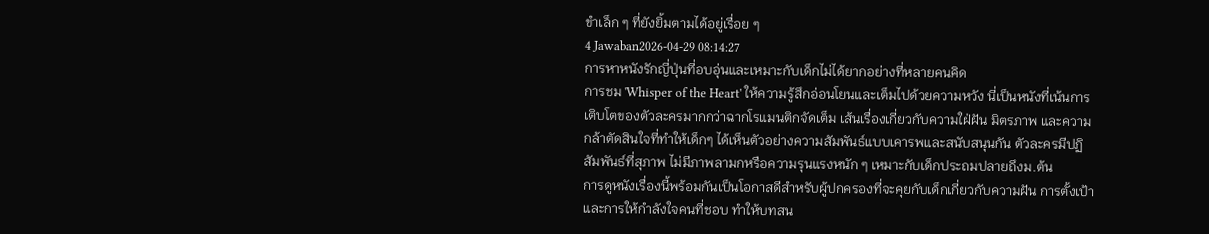ขำเล็ก ๆ ที่ยังยิ้มตามได้อยู่เรื่อย ๆ
4 Jawaban2026-04-29 08:14:27
การหาหนังรักญี่ปุ่นที่อบอุ่นและเหมาะกับเด็กไม่ได้ยากอย่างที่หลายคนคิด
การชม 'Whisper of the Heart' ให้ความรู้สึกอ่อนโยนและเต็มไปด้วยความหวัง นี่เป็นหนังที่เน้นการเติบโตของตัวละครมากกว่าฉากโรแมนติกจัดเต็ม เส้นเรื่องเกี่ยวกับความใฝ่ฝัน มิตรภาพ และความกล้าตัดสินใจที่ทำให้เด็กๆ ได้เห็นตัวอย่างความสัมพันธ์แบบเคารพและสนับสนุนกัน ตัวละครมีปฏิสัมพันธ์ที่สุภาพ ไม่มีภาพลามกหรือความรุนแรงหนัก ๆ เหมาะกับเด็กประถมปลายถึงม.ต้น
การดูหนังเรื่องนี้พร้อมกันเป็นโอกาสดีสำหรับผู้ปกครองที่จะคุยกับเด็กเกี่ยวกับความฝัน การตั้งเป้า และการให้กำลังใจคนที่ชอบ ทำให้บทสน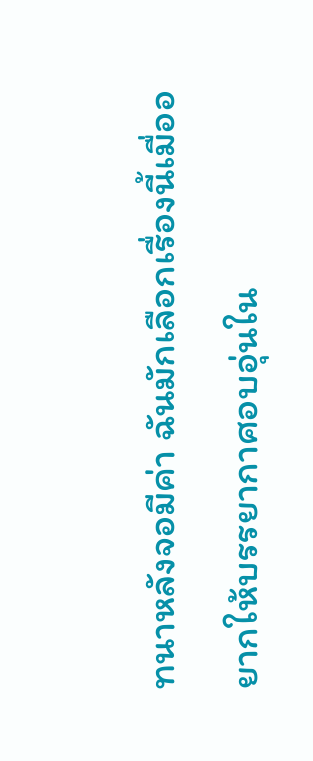ทนาหลังจอมีค่า ฉันมักเลือกเรื่องนี้เมื่ออยากให้บรรยากาศอบอุ่นใน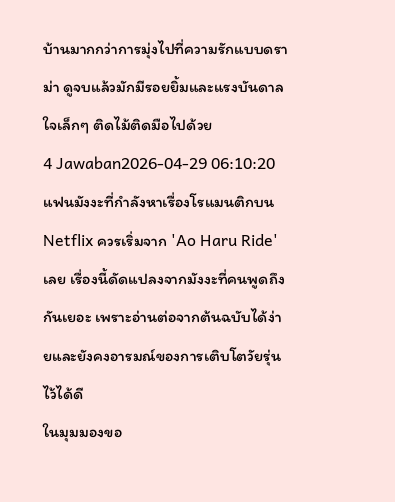บ้านมากกว่าการมุ่งไปที่ความรักแบบดราม่า ดูจบแล้วมักมีรอยยิ้มและแรงบันดาลใจเล็กๆ ติดไม้ติดมือไปด้วย
4 Jawaban2026-04-29 06:10:20
แฟนมังงะที่กำลังหาเรื่องโรแมนติกบน Netflix ควรเริ่มจาก 'Ao Haru Ride' เลย เรื่องนี้ดัดแปลงจากมังงะที่คนพูดถึงกันเยอะ เพราะอ่านต่อจากต้นฉบับได้ง่ายและยังคงอารมณ์ของการเติบโตวัยรุ่นไว้ได้ดี
ในมุมมองขอ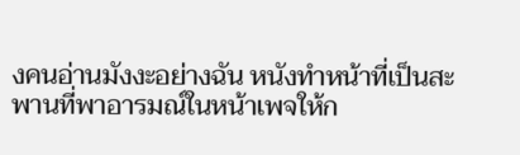งคนอ่านมังงะอย่างฉัน หนังทำหน้าที่เป็นสะพานที่พาอารมณ์ในหน้าเพจให้ก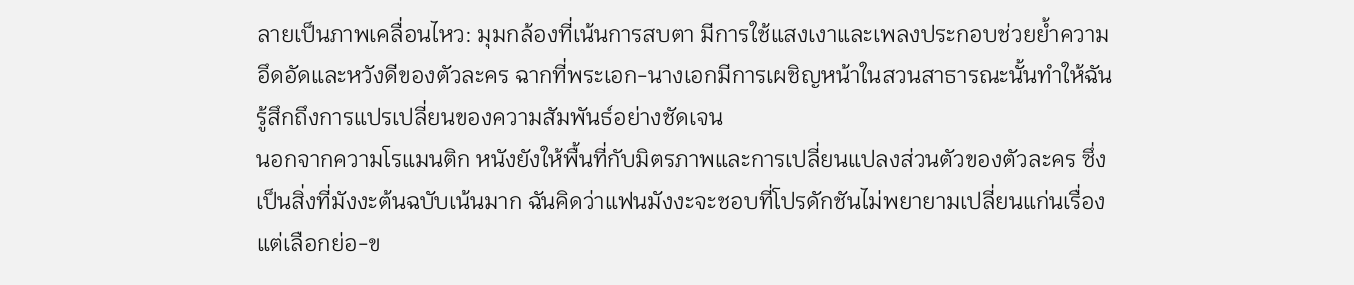ลายเป็นภาพเคลื่อนไหว: มุมกล้องที่เน้นการสบตา มีการใช้แสงเงาและเพลงประกอบช่วยย้ำความอึดอัดและหวังดีของตัวละคร ฉากที่พระเอก-นางเอกมีการเผชิญหน้าในสวนสาธารณะนั้นทำให้ฉันรู้สึกถึงการแปรเปลี่ยนของความสัมพันธ์อย่างชัดเจน
นอกจากความโรแมนติก หนังยังให้พื้นที่กับมิตรภาพและการเปลี่ยนแปลงส่วนตัวของตัวละคร ซึ่งเป็นสิ่งที่มังงะต้นฉบับเน้นมาก ฉันคิดว่าแฟนมังงะจะชอบที่โปรดักชันไม่พยายามเปลี่ยนแก่นเรื่อง แต่เลือกย่อ-ข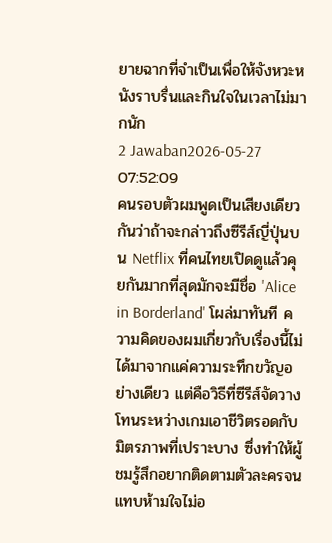ยายฉากที่จำเป็นเพื่อให้จังหวะหนังราบรื่นและกินใจในเวลาไม่มากนัก
2 Jawaban2026-05-27 07:52:09
คนรอบตัวผมพูดเป็นเสียงเดียวกันว่าถ้าจะกล่าวถึงซีรีส์ญี่ปุ่นบน Netflix ที่คนไทยเปิดดูแล้วคุยกันมากที่สุดมักจะมีชื่อ 'Alice in Borderland' โผล่มาทันที ความคิดของผมเกี่ยวกับเรื่องนี้ไม่ได้มาจากแค่ความระทึกขวัญอย่างเดียว แต่คือวิธีที่ซีรีส์จัดวางโทนระหว่างเกมเอาชีวิตรอดกับมิตรภาพที่เปราะบาง ซึ่งทำให้ผู้ชมรู้สึกอยากติดตามตัวละครจนแทบห้ามใจไม่อ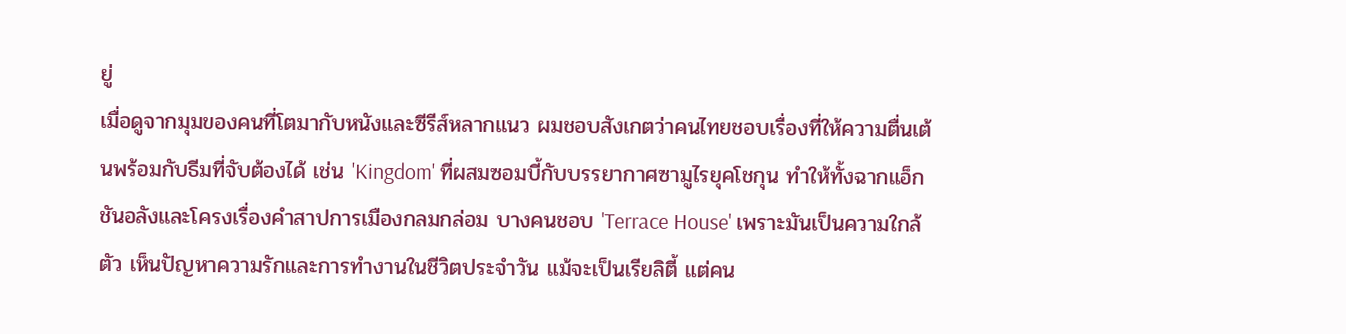ยู่
เมื่อดูจากมุมของคนที่โตมากับหนังและซีรีส์หลากแนว ผมชอบสังเกตว่าคนไทยชอบเรื่องที่ให้ความตื่นเต้นพร้อมกับธีมที่จับต้องได้ เช่น 'Kingdom' ที่ผสมซอมบี้กับบรรยากาศซามูไรยุคโชกุน ทำให้ทั้งฉากแอ็กชันอลังและโครงเรื่องคำสาปการเมืองกลมกล่อม บางคนชอบ 'Terrace House' เพราะมันเป็นความใกล้ตัว เห็นปัญหาความรักและการทำงานในชีวิตประจำวัน แม้จะเป็นเรียลิตี้ แต่คน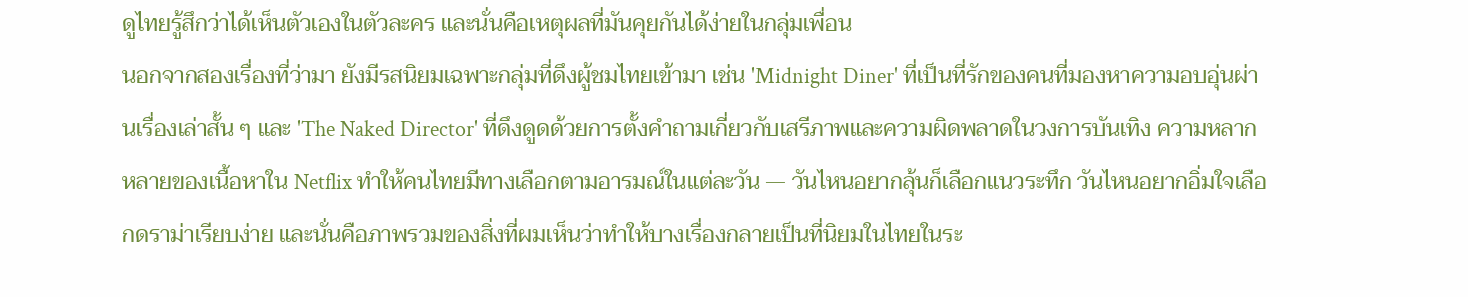ดูไทยรู้สึกว่าได้เห็นตัวเองในตัวละคร และนั่นคือเหตุผลที่มันคุยกันได้ง่ายในกลุ่มเพื่อน
นอกจากสองเรื่องที่ว่ามา ยังมีรสนิยมเฉพาะกลุ่มที่ดึงผู้ชมไทยเข้ามา เช่น 'Midnight Diner' ที่เป็นที่รักของคนที่มองหาความอบอุ่นผ่านเรื่องเล่าสั้น ๆ และ 'The Naked Director' ที่ดึงดูดด้วยการตั้งคำถามเกี่ยวกับเสรีภาพและความผิดพลาดในวงการบันเทิง ความหลากหลายของเนื้อหาใน Netflix ทำให้คนไทยมีทางเลือกตามอารมณ์ในแต่ละวัน — วันไหนอยากลุ้นก็เลือกแนวระทึก วันไหนอยากอิ่มใจเลือกดราม่าเรียบง่าย และนั่นคือภาพรวมของสิ่งที่ผมเห็นว่าทำให้บางเรื่องกลายเป็นที่นิยมในไทยในระ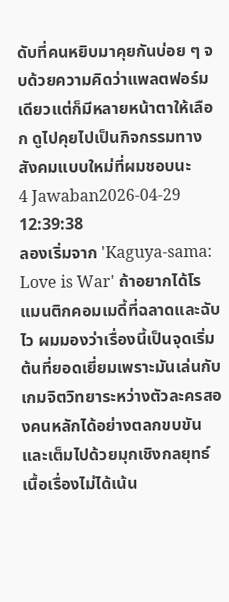ดับที่คนหยิบมาคุยกันบ่อย ๆ จบด้วยความคิดว่าแพลตฟอร์มเดียวแต่ก็มีหลายหน้าตาให้เลือก ดูไปคุยไปเป็นกิจกรรมทางสังคมแบบใหม่ที่ผมชอบนะ
4 Jawaban2026-04-29 12:39:38
ลองเริ่มจาก 'Kaguya-sama: Love is War' ถ้าอยากได้โรแมนติกคอมเมดี้ที่ฉลาดและฉับไว ผมมองว่าเรื่องนี้เป็นจุดเริ่มต้นที่ยอดเยี่ยมเพราะมันเล่นกับเกมจิตวิทยาระหว่างตัวละครสองคนหลักได้อย่างตลกขบขันและเต็มไปด้วยมุกเชิงกลยุทธ์
เนื้อเรื่องไม่ได้เน้น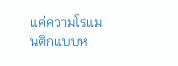แค่ความโรแมนติกแบบห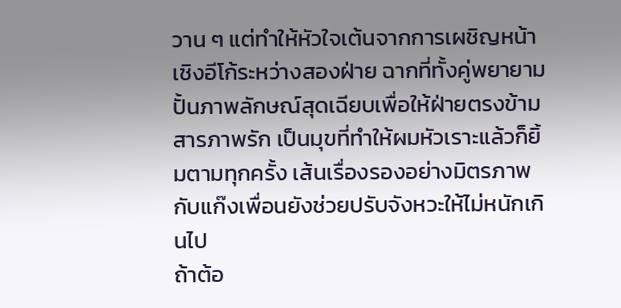วาน ๆ แต่ทำให้หัวใจเต้นจากการเผชิญหน้าเชิงอีโก้ระหว่างสองฝ่าย ฉากที่ทั้งคู่พยายามปั้นภาพลักษณ์สุดเฉียบเพื่อให้ฝ่ายตรงข้ามสารภาพรัก เป็นมุขที่ทำให้ผมหัวเราะแล้วก็ยิ้มตามทุกครั้ง เส้นเรื่องรองอย่างมิตรภาพกับแก๊งเพื่อนยังช่วยปรับจังหวะให้ไม่หนักเกินไป
ถ้าต้อ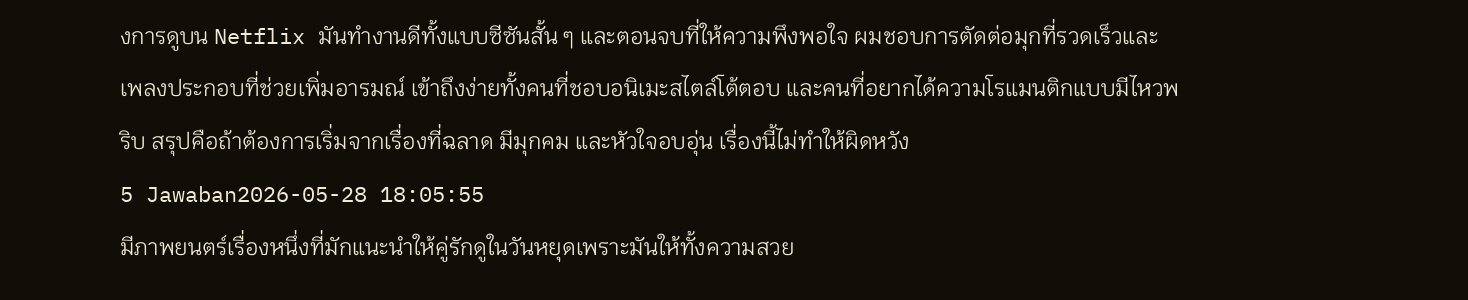งการดูบน Netflix มันทำงานดีทั้งแบบซีซันสั้น ๆ และตอนจบที่ให้ความพึงพอใจ ผมชอบการตัดต่อมุกที่รวดเร็วและเพลงประกอบที่ช่วยเพิ่มอารมณ์ เข้าถึงง่ายทั้งคนที่ชอบอนิเมะสไตล์โต้ตอบ และคนที่อยากได้ความโรแมนติกแบบมีไหวพริบ สรุปคือถ้าต้องการเริ่มจากเรื่องที่ฉลาด มีมุกคม และหัวใจอบอุ่น เรื่องนี้ไม่ทำให้ผิดหวัง
5 Jawaban2026-05-28 18:05:55
มีภาพยนตร์เรื่องหนึ่งที่มักแนะนำให้คู่รักดูในวันหยุดเพราะมันให้ทั้งความสวย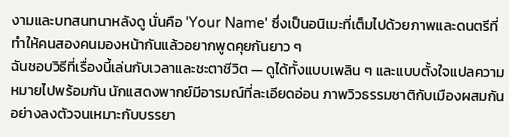งามและบทสนทนาหลังดู นั่นคือ 'Your Name' ซึ่งเป็นอนิเมะที่เต็มไปด้วยภาพและดนตรีที่ทำให้คนสองคนมองหน้ากันแล้วอยากพูดคุยกันยาว ๆ
ฉันชอบวิธีที่เรื่องนี้เล่นกับเวลาและชะตาชีวิต — ดูได้ทั้งแบบเพลิน ๆ และแบบตั้งใจแปลความหมายไปพร้อมกัน นักแสดงพากย์มีอารมณ์ที่ละเอียดอ่อน ภาพวิวธรรมชาติกับเมืองผสมกันอย่างลงตัวจนเหมาะกับบรรยา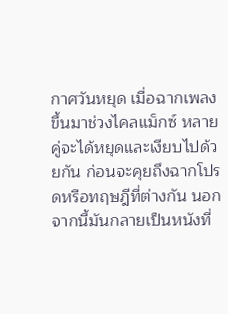กาศวันหยุด เมื่อฉากเพลงขึ้นมาช่วงไคลแม็กซ์ หลายคู่จะได้หยุดและเงียบไปด้วยกัน ก่อนจะคุยถึงฉากโปรดหรือทฤษฎีที่ต่างกัน นอกจากนี้มันกลายเป็นหนังที่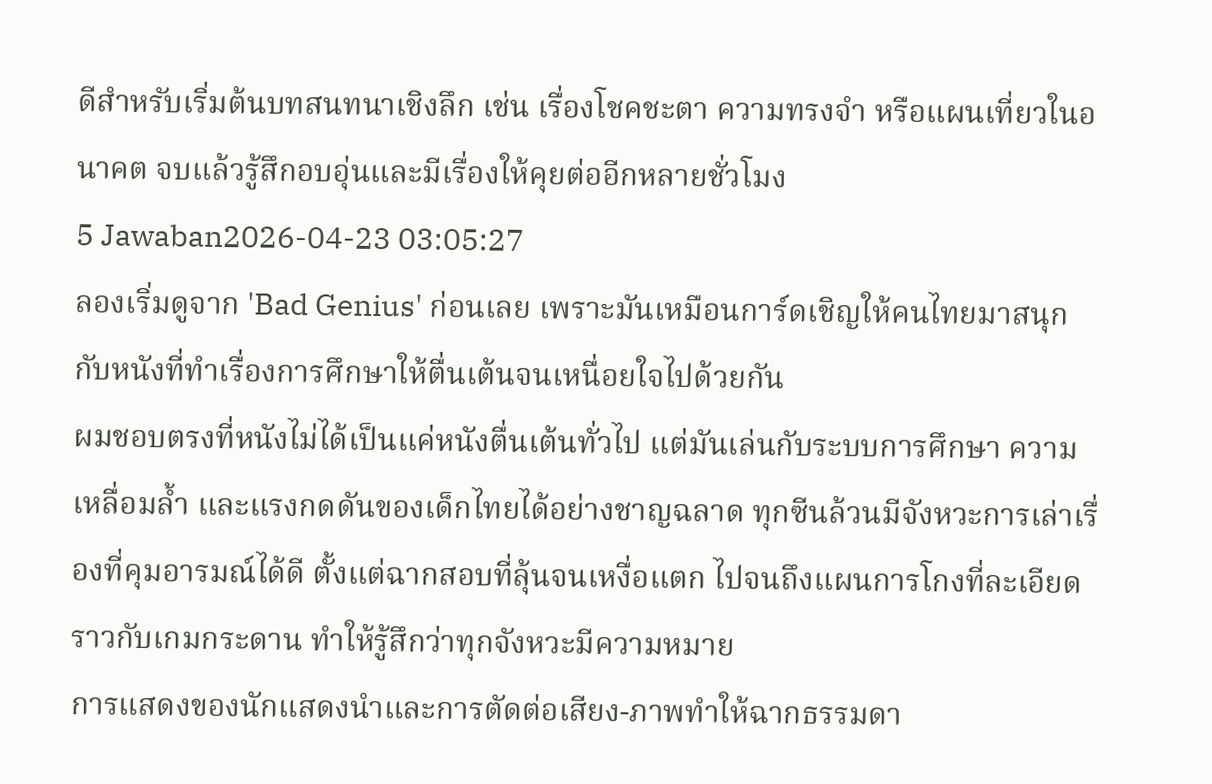ดีสำหรับเริ่มต้นบทสนทนาเชิงลึก เช่น เรื่องโชคชะตา ความทรงจำ หรือแผนเที่ยวในอนาคต จบแล้วรู้สึกอบอุ่นและมีเรื่องให้คุยต่ออีกหลายชั่วโมง
5 Jawaban2026-04-23 03:05:27
ลองเริ่มดูจาก 'Bad Genius' ก่อนเลย เพราะมันเหมือนการ์ดเชิญให้คนไทยมาสนุกกับหนังที่ทำเรื่องการศึกษาให้ตื่นเต้นจนเหนื่อยใจไปด้วยกัน
ผมชอบตรงที่หนังไม่ได้เป็นแค่หนังตื่นเต้นทั่วไป แต่มันเล่นกับระบบการศึกษา ความเหลื่อมล้ำ และแรงกดดันของเด็กไทยได้อย่างชาญฉลาด ทุกซีนล้วนมีจังหวะการเล่าเรื่องที่คุมอารมณ์ได้ดี ตั้งแต่ฉากสอบที่ลุ้นจนเหงื่อแตก ไปจนถึงแผนการโกงที่ละเอียดราวกับเกมกระดาน ทำให้รู้สึกว่าทุกจังหวะมีความหมาย
การแสดงของนักแสดงนำและการตัดต่อเสียง-ภาพทำให้ฉากธรรมดา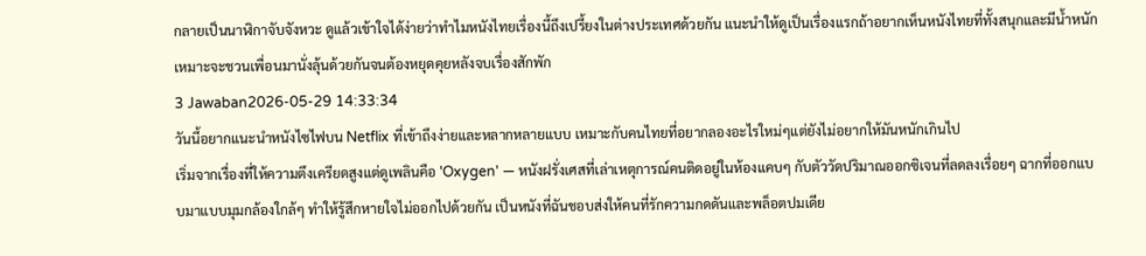กลายเป็นนาฬิกาจับจังหวะ ดูแล้วเข้าใจได้ง่ายว่าทำไมหนังไทยเรื่องนี้ถึงเปรี้ยงในต่างประเทศด้วยกัน แนะนำให้ดูเป็นเรื่องแรกถ้าอยากเห็นหนังไทยที่ทั้งสนุกและมีน้ำหนัก เหมาะจะชวนเพื่อนมานั่งลุ้นด้วยกันจนต้องหยุดคุยหลังจบเรื่องสักพัก
3 Jawaban2026-05-29 14:33:34
วันนี้อยากแนะนำหนังไซไฟบน Netflix ที่เข้าถึงง่ายและหลากหลายแบบ เหมาะกับคนไทยที่อยากลองอะไรใหม่ๆแต่ยังไม่อยากให้มันหนักเกินไป
เริ่มจากเรื่องที่ให้ความตึงเครียดสูงแต่ดูเพลินคือ 'Oxygen' — หนังฝรั่งเศสที่เล่าเหตุการณ์คนติดอยู่ในห้องแคบๆ กับตัววัดปริมาณออกซิเจนที่ลดลงเรื่อยๆ ฉากที่ออกแบบมาแบบมุมกล้องใกล้ๆ ทำให้รู้สึกหายใจไม่ออกไปด้วยกัน เป็นหนังที่ฉันชอบส่งให้คนที่รักความกดดันและพล็อตปมเดีย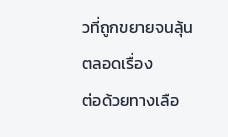วที่ถูกขยายจนลุ้นตลอดเรื่อง
ต่อด้วยทางเลือ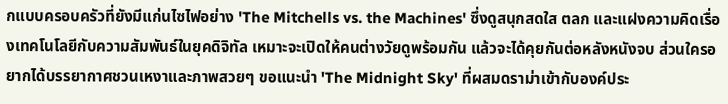กแบบครอบครัวที่ยังมีแก่นไซไฟอย่าง 'The Mitchells vs. the Machines' ซึ่งดูสนุกสดใส ตลก และแฝงความคิดเรื่องเทคโนโลยีกับความสัมพันธ์ในยุคดิจิทัล เหมาะจะเปิดให้คนต่างวัยดูพร้อมกัน แล้วจะได้คุยกันต่อหลังหนังจบ ส่วนใครอยากได้บรรยากาศชวนเหงาและภาพสวยๆ ขอแนะนำ 'The Midnight Sky' ที่ผสมดราม่าเข้ากับองค์ประ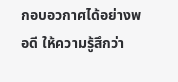กอบอวกาศได้อย่างพอดี ให้ความรู้สึกว่า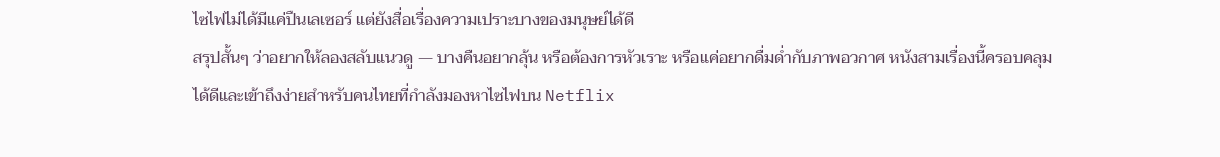ไซไฟไม่ได้มีแค่ปืนเลเซอร์ แต่ยังสื่อเรื่องความเปราะบางของมนุษย์ได้ดี
สรุปสั้นๆ ว่าอยากให้ลองสลับแนวดู — บางคืนอยากลุ้น หรือต้องการหัวเราะ หรือแค่อยากดื่มด่ำกับภาพอวกาศ หนังสามเรื่องนี้ครอบคลุมได้ดีและเข้าถึงง่ายสำหรับคนไทยที่กำลังมองหาไซไฟบน Netflix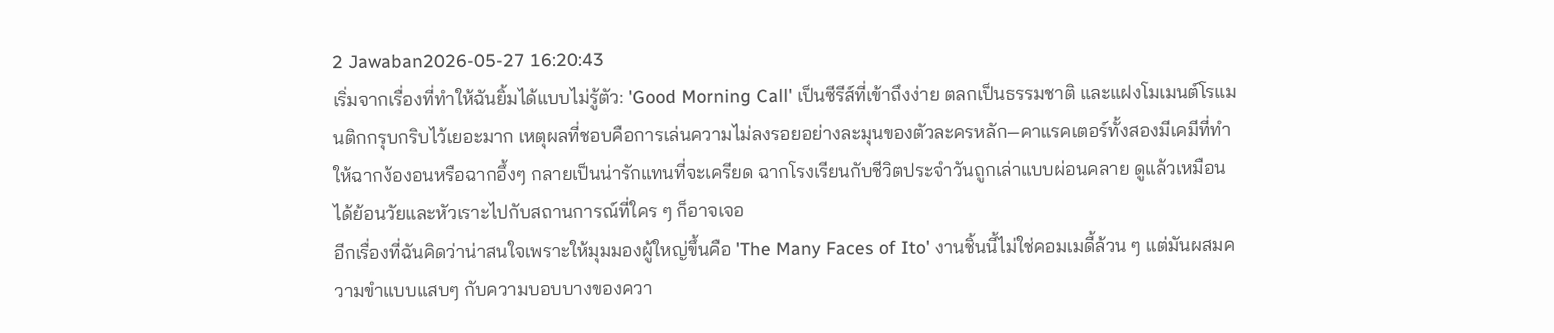2 Jawaban2026-05-27 16:20:43
เริ่มจากเรื่องที่ทำให้ฉันยิ้มได้แบบไม่รู้ตัว: 'Good Morning Call' เป็นซีรีส์ที่เข้าถึงง่าย ตลกเป็นธรรมชาติ และแฝงโมเมนต์โรแมนติกกรุบกริบไว้เยอะมาก เหตุผลที่ชอบคือการเล่นความไม่ลงรอยอย่างละมุนของตัวละครหลัก—คาแรคเตอร์ทั้งสองมีเคมีที่ทำให้ฉากง้องอนหรือฉากอึ้งๆ กลายเป็นน่ารักแทนที่จะเครียด ฉากโรงเรียนกับชีวิตประจำวันถูกเล่าแบบผ่อนคลาย ดูแล้วเหมือนได้ย้อนวัยและหัวเราะไปกับสถานการณ์ที่ใคร ๆ ก็อาจเจอ
อีกเรื่องที่ฉันคิดว่าน่าสนใจเพราะให้มุมมองผู้ใหญ่ขึ้นคือ 'The Many Faces of Ito' งานชิ้นนี้ไม่ใช่คอมเมดี้ล้วน ๆ แต่มันผสมความขำแบบแสบๆ กับความบอบบางของควา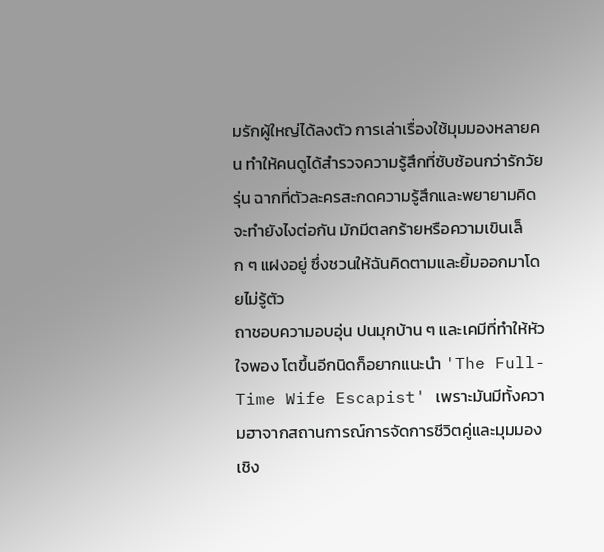มรักผู้ใหญ่ได้ลงตัว การเล่าเรื่องใช้มุมมองหลายคน ทำให้คนดูได้สำรวจความรู้สึกที่ซับซ้อนกว่ารักวัยรุ่น ฉากที่ตัวละครสะกดความรู้สึกและพยายามคิดจะทำยังไงต่อกัน มักมีตลกร้ายหรือความเขินเล็ก ๆ แฝงอยู่ ซึ่งชวนให้ฉันคิดตามและยิ้มออกมาโดยไม่รู้ตัว
ถาชอบความอบอุ่น ปนมุกบ้าน ๆ และเคมีที่ทำให้หัวใจพอง โตขึ้นอีกนิดก็อยากแนะนำ 'The Full-Time Wife Escapist' เพราะมันมีทั้งความฮาจากสถานการณ์การจัดการชีวิตคู่และมุมมองเชิง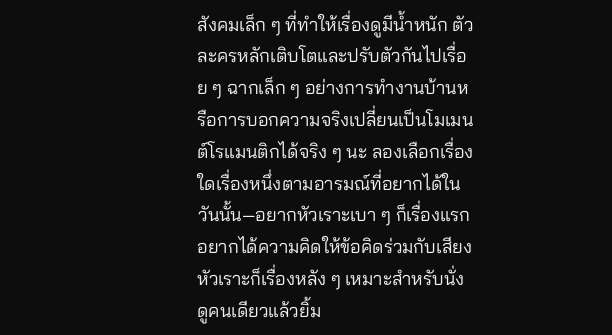สังคมเล็ก ๆ ที่ทำให้เรื่องดูมีน้ำหนัก ตัวละครหลักเติบโตและปรับตัวกันไปเรื่อย ๆ ฉากเล็ก ๆ อย่างการทำงานบ้านหรือการบอกความจริงเปลี่ยนเป็นโมเมนต์โรแมนติกได้จริง ๆ นะ ลองเลือกเรื่องใดเรื่องหนึ่งตามอารมณ์ที่อยากได้ในวันนั้น—อยากหัวเราะเบา ๆ ก็เรื่องแรก อยากได้ความคิดให้ข้อคิดร่วมกับเสียงหัวเราะก็เรื่องหลัง ๆ เหมาะสำหรับนั่งดูคนเดียวแล้วยิ้ม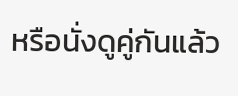หรือนั่งดูคู่กันแล้ว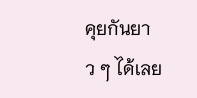คุยกันยาว ๆ ได้เลย